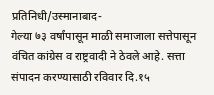प्रतिनिधी/उस्मानाबाद-
गेल्या ७३ वर्षांपासून माळी समाजाला सत्तेपासून वंचित कांग्रेस व राष्ट्रवादी ने ठेवले आहे. सत्ता संपादन करण्यासाठी रविवार दि.१५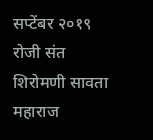सप्टेंबर २०१९ रोजी संत शिरोमणी सावता महाराज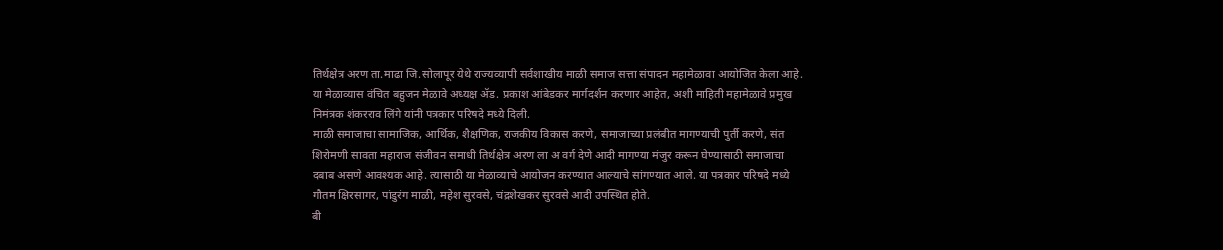तिर्थक्षेत्र अरण ता.माढा जि.सोलापूर येथे राज्यव्यापी सर्वशाखीय माळी समाज सत्ता संपादन महामेळावा आयोजित केला आहे. या मेळाव्यास वंचित बहुजन मेळावे अध्यक्ष ॲड. प्रकाश आंबेडकर मार्गदर्शन करणार आहेत, अशी माहिती महामेळावे प्रमुख निमंत्रक शंकरराव लिंगे यांनी पत्रकार परिषदे मध्ये दिली.
माळी समाजाचा सामाजिक, आर्थिक, शैक्षणिक, राजकीय विकास करणे, समाजाच्या प्रलंबीत मागण्याची पुर्ती करणे, संत शिरोमणी सावता महाराज संजीवन समाधी तिर्थक्षेत्र अरण ला अ वर्ग देणे आदी मागण्या मंजुर करून घेण्यासाठी समाजाचा दबाब असणे आवश्यक आहे. त्यासाठी या मेळाव्याचे आयोजन करण्यात आल्याचे सांगण्यात आले. या पत्रकार परिषदे मध्ये गौतम क्षिरसागर, पांडुरंग माळी, महेश सुरवसे, चंद्रशेखकर सुरवसे आदी उपस्थित होते.
बी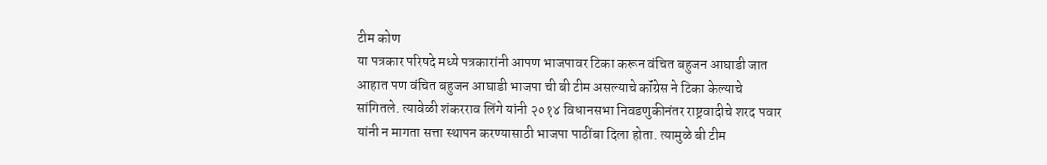टीम कोण
या पत्रकार परिषदे मध्ये पत्रकारांनी आपण भाजपावर टिका करून वंचित बहुजन आघाडी जात आहात पण वंचित बहुजन आघाडी भाजपा ची बी टीम असल्याचे कॉंग्रेस ने टिका केल्याचे सांगितले. त्यावेळी शंकरराव लिंगे यांनी २०१४ विधानसभा निवडणुकीनंतर राष्ट्रवादीचे शरद पवार यांनी न मागता सत्ता स्थापन करण्यासाठी भाजपा पाठींबा दिला होता. त्यामुळे बी टीम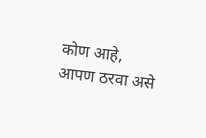कोण आहे, आपण ठरवा असे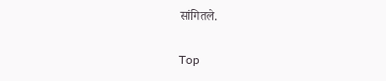सांगितले.

Top